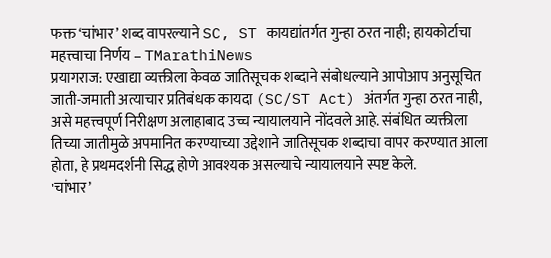फक्त ‘चांभार’ शब्द वापरल्याने SC, ST कायद्यांतर्गत गुन्हा ठरत नाही; हायकोर्टाचा महत्त्वाचा निर्णय – TMarathiNews
प्रयागराज: एखाद्या व्यक्तीला केवळ जातिसूचक शब्दाने संबोधल्याने आपोआप अनुसूचित जाती-जमाती अत्याचार प्रतिबंधक कायदा (SC/ST Act) अंतर्गत गुन्हा ठरत नाही, असे महत्त्वपूर्ण निरीक्षण अलाहाबाद उच्च न्यायालयाने नोंदवले आहे. संबंधित व्यक्तीला तिच्या जातीमुळे अपमानित करण्याच्या उद्देशाने जातिसूचक शब्दाचा वापर करण्यात आला होता, हे प्रथमदर्शनी सिद्ध होणे आवश्यक असल्याचे न्यायालयाने स्पष्ट केले.
'चांभार’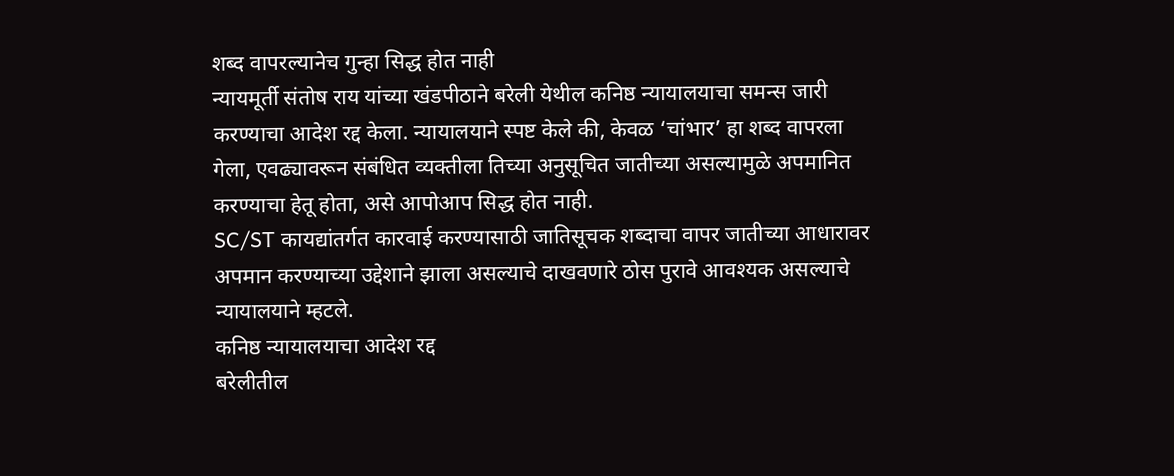शब्द वापरल्यानेच गुन्हा सिद्ध होत नाही
न्यायमूर्ती संतोष राय यांच्या खंडपीठाने बरेली येथील कनिष्ठ न्यायालयाचा समन्स जारी करण्याचा आदेश रद्द केला. न्यायालयाने स्पष्ट केले की, केवळ ‘चांभार’ हा शब्द वापरला गेला, एवढ्यावरून संबंधित व्यक्तीला तिच्या अनुसूचित जातीच्या असल्यामुळे अपमानित करण्याचा हेतू होता, असे आपोआप सिद्ध होत नाही.
SC/ST कायद्यांतर्गत कारवाई करण्यासाठी जातिसूचक शब्दाचा वापर जातीच्या आधारावर अपमान करण्याच्या उद्देशाने झाला असल्याचे दाखवणारे ठोस पुरावे आवश्यक असल्याचे न्यायालयाने म्हटले.
कनिष्ठ न्यायालयाचा आदेश रद्द
बरेलीतील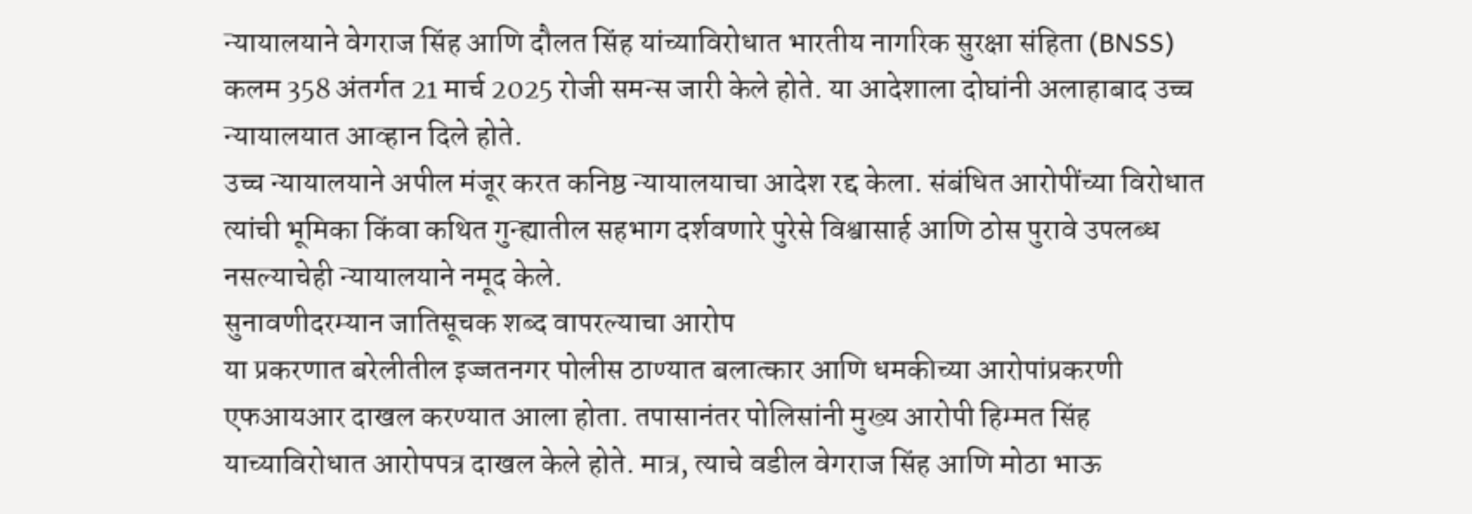न्यायालयाने वेगराज सिंह आणि दौलत सिंह यांच्याविरोधात भारतीय नागरिक सुरक्षा संहिता (BNSS) कलम 358 अंतर्गत 21 मार्च 2025 रोजी समन्स जारी केले होते. या आदेशाला दोघांनी अलाहाबाद उच्च न्यायालयात आव्हान दिले होते.
उच्च न्यायालयाने अपील मंजूर करत कनिष्ठ न्यायालयाचा आदेश रद्द केला. संबंधित आरोपींच्या विरोधात त्यांची भूमिका किंवा कथित गुन्ह्यातील सहभाग दर्शवणारे पुरेसे विश्वासार्ह आणि ठोस पुरावे उपलब्ध नसल्याचेही न्यायालयाने नमूद केले.
सुनावणीदरम्यान जातिसूचक शब्द वापरल्याचा आरोप
या प्रकरणात बरेलीतील इज्जतनगर पोलीस ठाण्यात बलात्कार आणि धमकीच्या आरोपांप्रकरणी एफआयआर दाखल करण्यात आला होता. तपासानंतर पोलिसांनी मुख्य आरोपी हिम्मत सिंह याच्याविरोधात आरोपपत्र दाखल केले होते. मात्र, त्याचे वडील वेगराज सिंह आणि मोठा भाऊ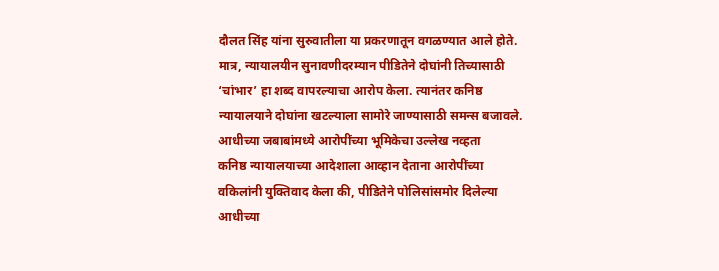दौलत सिंह यांना सुरुवातीला या प्रकरणातून वगळण्यात आले होते.
मात्र, न्यायालयीन सुनावणीदरम्यान पीडितेने दोघांनी तिच्यासाठी ‘चांभार’ हा शब्द वापरल्याचा आरोप केला. त्यानंतर कनिष्ठ न्यायालयाने दोघांना खटल्याला सामोरे जाण्यासाठी समन्स बजावले.
आधीच्या जबाबांमध्ये आरोपींच्या भूमिकेचा उल्लेख नव्हता
कनिष्ठ न्यायालयाच्या आदेशाला आव्हान देताना आरोपींच्या वकिलांनी युक्तिवाद केला की, पीडितेने पोलिसांसमोर दिलेल्या आधीच्या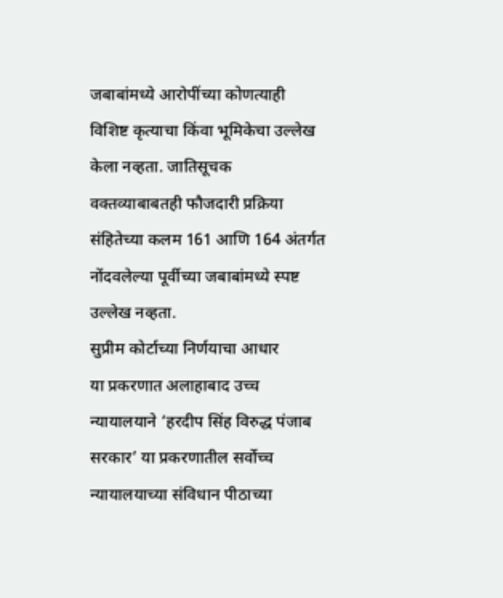जबाबांमध्ये आरोपींच्या कोणत्याही विशिष्ट कृत्याचा किंवा भूमिकेचा उल्लेख केला नव्हता. जातिसूचक वक्तव्याबाबतही फौजदारी प्रक्रिया संहितेच्या कलम 161 आणि 164 अंतर्गत नोंदवलेल्या पूर्वीच्या जबाबांमध्ये स्पष्ट उल्लेख नव्हता.
सुप्रीम कोर्टाच्या निर्णयाचा आधार
या प्रकरणात अलाहाबाद उच्च न्यायालयाने ‘हरदीप सिंह विरुद्ध पंजाब सरकार’ या प्रकरणातील सर्वोच्च न्यायालयाच्या संविधान पीठाच्या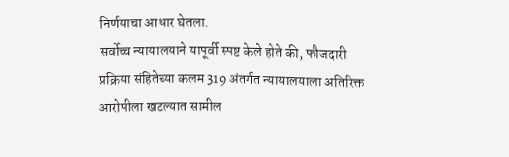निर्णयाचा आधार घेतला.
सर्वोच्च न्यायालयाने यापूर्वी स्पष्ट केले होते की, फौजदारी प्रक्रिया संहितेच्या कलम 319 अंतर्गत न्यायालयाला अतिरिक्त आरोपीला खटल्यात सामील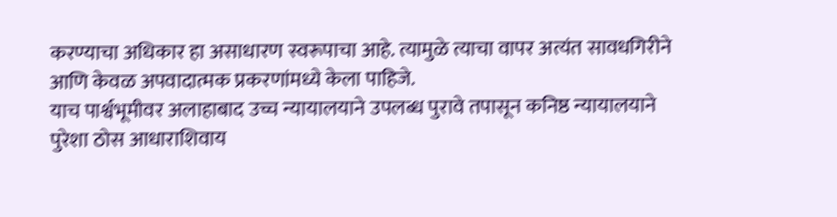करण्याचा अधिकार हा असाधारण स्वरूपाचा आहे. त्यामुळे त्याचा वापर अत्यंत सावधगिरीने आणि केवळ अपवादात्मक प्रकरणांमध्ये केला पाहिजे.
याच पार्श्वभूमीवर अलाहाबाद उच्च न्यायालयाने उपलब्ध पुरावे तपासून कनिष्ठ न्यायालयाने पुरेशा ठोस आधाराशिवाय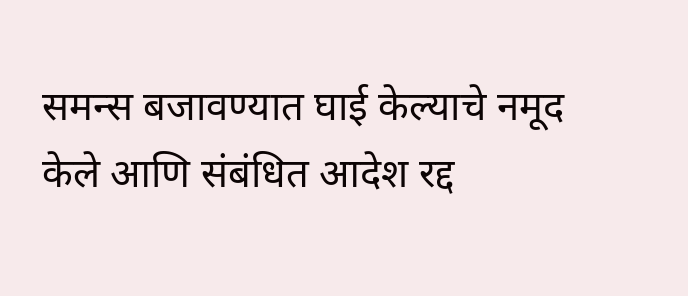समन्स बजावण्यात घाई केल्याचे नमूद केले आणि संबंधित आदेश रद्द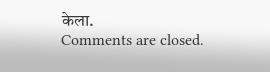केला.
Comments are closed.